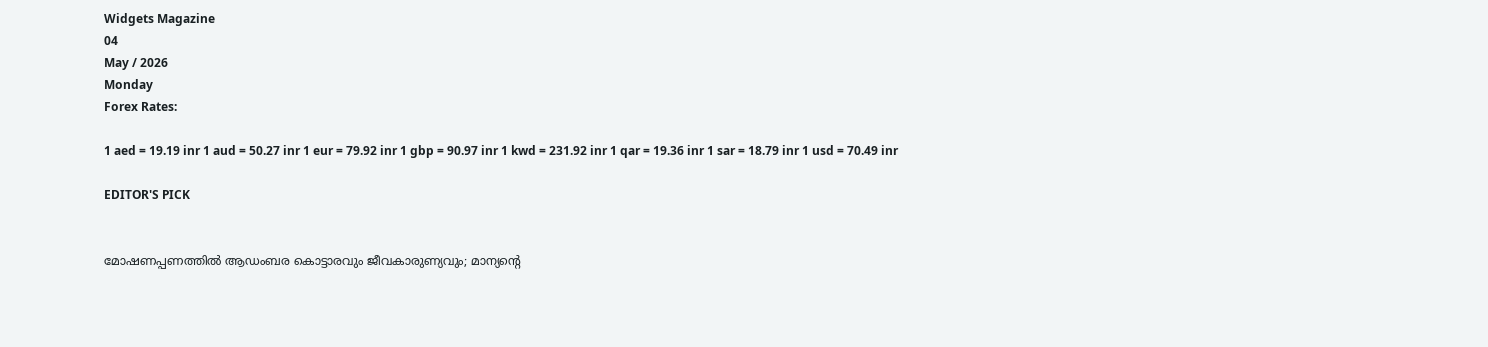Widgets Magazine
04
May / 2026
Monday
Forex Rates:

1 aed = 19.19 inr 1 aud = 50.27 inr 1 eur = 79.92 inr 1 gbp = 90.97 inr 1 kwd = 231.92 inr 1 qar = 19.36 inr 1 sar = 18.79 inr 1 usd = 70.49 inr

EDITOR'S PICK


മോഷണപ്പണത്തിൽ ആഡംബര കൊട്ടാരവും ജീവകാരുണ്യവും; മാന്യന്റെ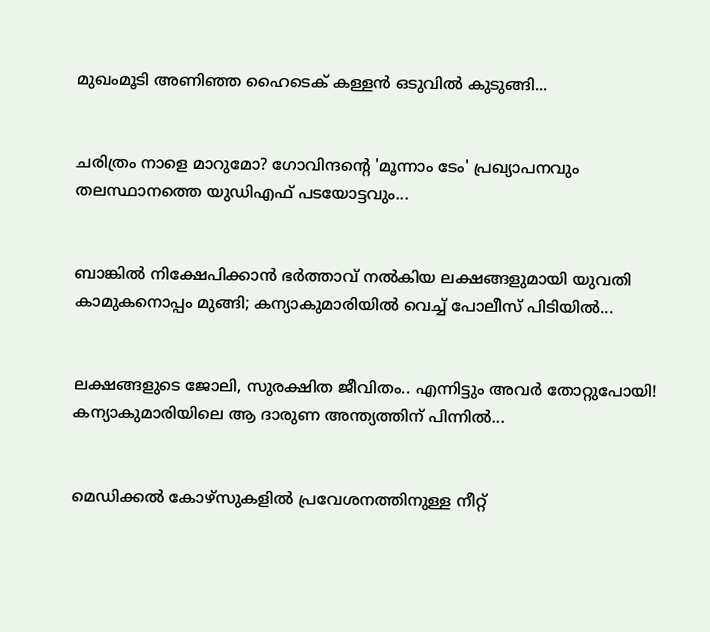മുഖംമൂടി അണിഞ്ഞ ഹൈടെക് കള്ളൻ ഒടുവിൽ കുടുങ്ങി...


ചരിത്രം നാളെ മാറുമോ? ഗോവിന്ദന്റെ 'മൂന്നാം ടേം' പ്രഖ്യാപനവും തലസ്ഥാനത്തെ യുഡിഎഫ് പടയോട്ടവും...


ബാങ്കിൽ നിക്ഷേപിക്കാൻ ഭർത്താവ് നൽകിയ ലക്ഷങ്ങളുമായി യുവതി കാമുകനൊപ്പം മുങ്ങി; കന്യാകുമാരിയിൽ വെച്ച് പോലീസ് പിടിയിൽ...


ലക്ഷങ്ങളുടെ ജോലി, സുരക്ഷിത ജീവിതം.. എന്നിട്ടും അവർ തോറ്റുപോയി! കന്യാകുമാരിയിലെ ആ ദാരുണ അന്ത്യത്തിന് പിന്നിൽ...


മെഡിക്കല്‍ കോഴ്‌സുകളില്‍ പ്രവേശനത്തിനുള്ള നീറ്റ്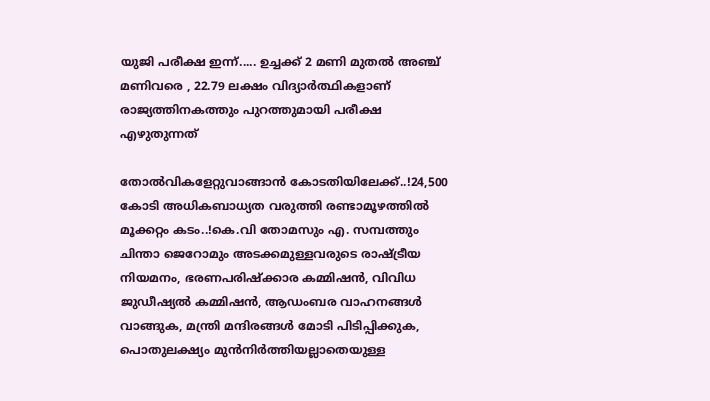യുജി പരീക്ഷ ഇന്ന്..... ഉച്ചക്ക് 2 മണി മുതല്‍ അഞ്ച് മണിവരെ , 22.79 ലക്ഷം വിദ്യാര്‍ത്ഥികളാണ് രാജ്യത്തിനകത്തും പുറത്തുമായി പരീക്ഷ എഴുതുന്നത്

തോല്‍വികളേറ്റുവാങ്ങാന്‍ കോടതിയിലേക്ക്..!24,500 കോടി അധികബാധ്യത വരുത്തി രണ്ടാമൂഴത്തില്‍ മൂക്കറ്റം കടം..!കെ.വി തോമസും എ. സമ്പത്തും ചിന്താ ജെറോമും അടക്കമുള്ളവരുടെ രാഷ്ട്രീയ നിയമനം, ഭരണപരിഷ്‌ക്കാര കമ്മിഷന്‍, വിവിധ ജുഡീഷ്യല്‍ കമ്മിഷന്‍, ആഡംബര വാഹനങ്ങള്‍ വാങ്ങുക, മന്ത്രി മന്ദിരങ്ങള്‍ മോടി പിടിപ്പിക്കുക, പൊതുലക്ഷ്യം മുന്‍നിര്‍ത്തിയല്ലാതെയുള്ള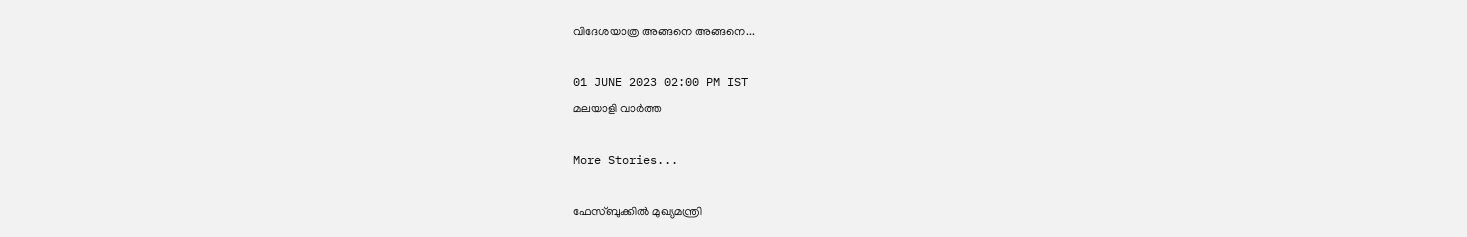വിദേശയാത്ര അങ്ങനെ അങ്ങനെ...

01 JUNE 2023 02:00 PM IST
മലയാളി വാര്‍ത്ത

More Stories...

ഫേസ്ബുക്കിൽ മുഖ്യമന്ത്രി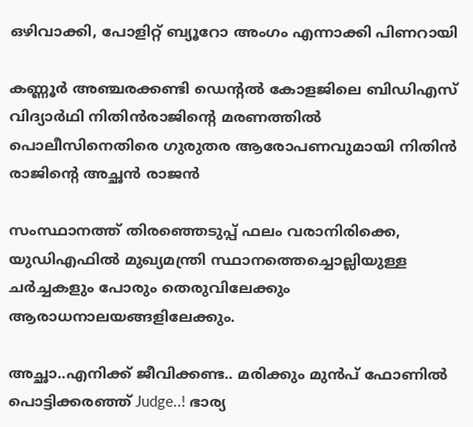ഒഴിവാക്കി, പോളിറ്റ് ബ്യൂറോ അംഗം എന്നാക്കി പിണറായി

കണ്ണൂർ അഞ്ചരക്കണ്ടി ഡെന്റൽ കോളജിലെ ബിഡിഎസ് വിദ്യാർഥി നിതിൻരാജിന്റെ മരണത്തിൽ പൊലീസിനെതിരെ ഗുരുതര ആരോപണവുമായി നിതിൻ രാജിന്റെ അച്ഛൻ രാജൻ

സംസ്ഥാനത്ത് തിരഞ്ഞെടുപ്പ് ഫലം വരാനിരിക്കെ, യുഡിഎഫിൽ മുഖ്യമന്ത്രി സ്ഥാനത്തെച്ചൊല്ലിയുള്ള ചർച്ചകളും പോരും തെരുവിലേക്കും ആരാധനാലയങ്ങളിലേക്കും.

അച്ഛാ..എനിക്ക് ജീവിക്കണ്ട.. മരിക്കും മുൻപ് ഫോണിൽ പൊട്ടിക്കരഞ്ഞ് Judge..! ഭാര്യ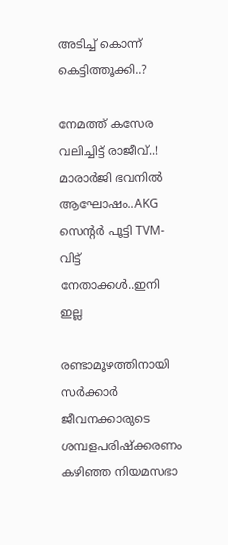അടിച്ച് കൊന്ന് കെട്ടിത്തൂക്കി..?

നേമത്ത് കസേര വലിച്ചിട്ട് രാജീവ്..! മാരാർജി ഭവനിൽ ആഘോഷം..AKG സെന്റർ പൂട്ടി TVM- വിട്ട് നേതാക്കൾ..ഇനി ഇല്ല

രണ്ടാമൂഴത്തിനായി സര്‍ക്കാര്‍ ജീവനക്കാരുടെ ശമ്പളപരിഷ്‌ക്കരണം കഴിഞ്ഞ നിയമസഭാ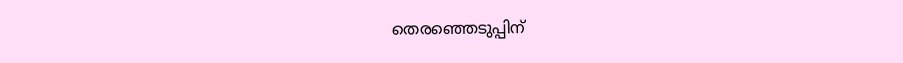തെരഞ്ഞെടുപ്പിന്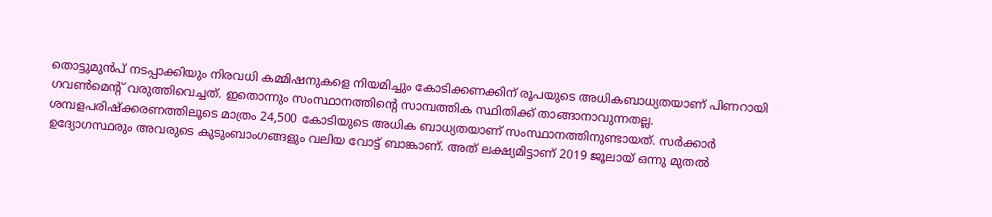തൊട്ടുമുന്‍പ് നടപ്പാക്കിയും നിരവധി കമ്മിഷനുകളെ നിയമിച്ചും കോടിക്കണക്കിന് രൂപയുടെ അധികബാധ്യതയാണ് പിണറായി ഗവണ്‍മെന്റ് വരുത്തിവെച്ചത്. ഇതൊന്നും സംസ്ഥാനത്തിന്റെ സാമ്പത്തിക സ്ഥിതിക്ക് താങ്ങാനാവുന്നതല്ല. ശമ്പളപരിഷ്‌ക്കരണത്തിലൂടെ മാത്രം 24,500 കോടിയുടെ അധിക ബാധ്യതയാണ് സംസ്ഥാനത്തിനുണ്ടായത്. സര്‍ക്കാര്‍ ഉദ്യോഗസ്ഥരും അവരുടെ കുടുംബാംഗങ്ങളും വലിയ വോട്ട് ബാങ്കാണ്. അത് ലക്ഷ്യമിട്ടാണ് 2019 ജൂലായ് ഒന്നു മുതല്‍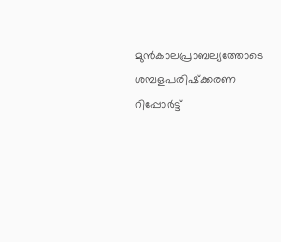മുന്‍കാലപ്രാബല്യത്തോടെ ശമ്പളപരിഷ്‌ക്കരണ റിപ്പോര്‍ട്ട്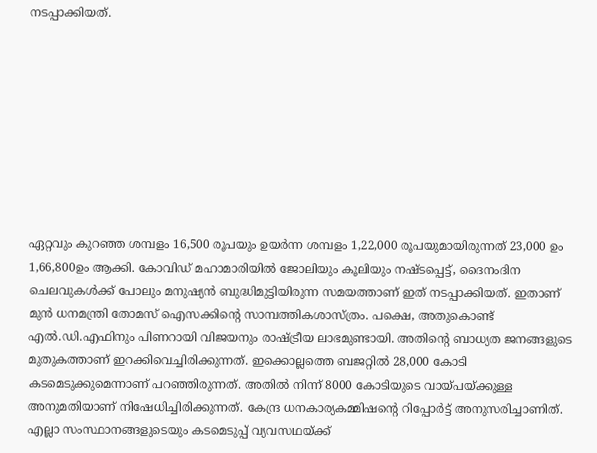നടപ്പാക്കിയത്.









ഏറ്റവും കുറഞ്ഞ ശമ്പളം 16,500 രൂപയും ഉയര്‍ന്ന ശമ്പളം 1,22,000 രൂപയുമായിരുന്നത് 23,000 ഉം 1,66,800ഉം ആക്കി. കോവിഡ് മഹാമാരിയില്‍ ജോലിയും കൂലിയും നഷ്ടപ്പെട്ട്, ദൈനംദിന ചെലവുകള്‍ക്ക് പോലും മനുഷ്യന്‍ ബുദ്ധിമുട്ടിയിരുന്ന സമയത്താണ് ഇത് നടപ്പാക്കിയത്. ഇതാണ് മുന്‍ ധനമന്ത്രി തോമസ് ഐസക്കിന്റെ സാമ്പത്തികശാസ്ത്രം. പക്ഷെ, അതുകൊണ്ട് എല്‍.ഡി.എഫിനും പിണറായി വിജയനും രാഷ്ട്രീയ ലാഭമുണ്ടായി. അതിന്റെ ബാധ്യത ജനങ്ങളുടെ മുതുകത്താണ് ഇറക്കിവെച്ചിരിക്കുന്നത്. ഇക്കൊല്ലത്തെ ബജറ്റില്‍ 28,000 കോടി കടമെടുക്കുമെന്നാണ് പറഞ്ഞിരുന്നത്. അതില്‍ നിന്ന് 8000 കോടിയുടെ വായ്പയ്ക്കുള്ള അനുമതിയാണ് നിഷേധിച്ചിരിക്കുന്നത്. കേന്ദ്ര ധനകാര്യകമ്മിഷന്റെ റിപ്പോര്‍ട്ട് അനുസരിച്ചാണിത്. എല്ലാ സംസ്ഥാനങ്ങളുടെയും കടമെടുപ്പ് വ്യവസഥയ്ക്ക്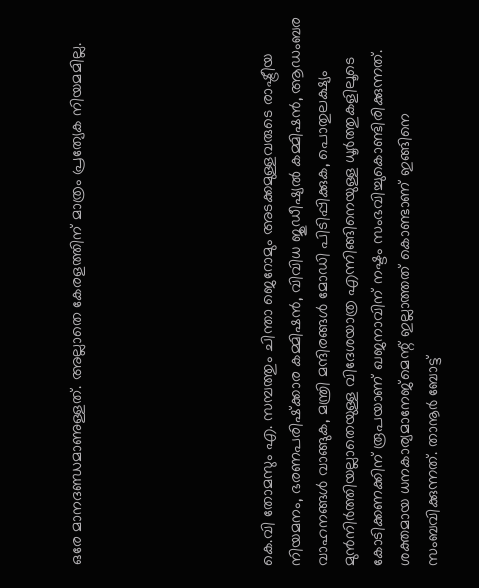ഒരേ മാനദണ്ഡമാണുള്ളത്. അല്ലാതെ കേരളത്തിന് മാത്രം പ്രത്യേക നിയമമില്ല.






കെ.വി തോമസും എ. സമ്പത്തും ചിന്താ ജെറോമും അടക്കമുള്ളവരുടെ രാഷ്ട്രീയ നിയമനം, ഭരണപരിഷ്‌ക്കാര കമ്മിഷന്‍, വിവിധ ജുഡീഷ്യല്‍ കമ്മിഷന്‍, ആഡംബര വാഹനങ്ങള്‍ വാങ്ങുക, മന്ത്രി മന്ദിരങ്ങള്‍ മോഡി പിടിപ്പിക്കുക, പൊതുലക്ഷ്യം മുന്‍നിര്‍ത്തിയല്ലാതെയുള്ള വിദേശയാത്ര എന്നിങ്ങിനെയുള്ള ധൂര്‍ത്തുകളിലൂടെ കോടിക്കണക്കിന് രൂപയാണ് ഖജനാവിന് നഷ്ടം സംഭവിച്ചുകൊണ്ടിരിക്കുന്നത്. ശക്തമായ ധനകാര്യമാനേജ്‌മെന്റ് ഇല്ലാത്തത് കൊണ്ടാണ് ഇങ്ങിനെ സംബവിക്കുന്നത്. താനൂര്‍ ബോട്ട്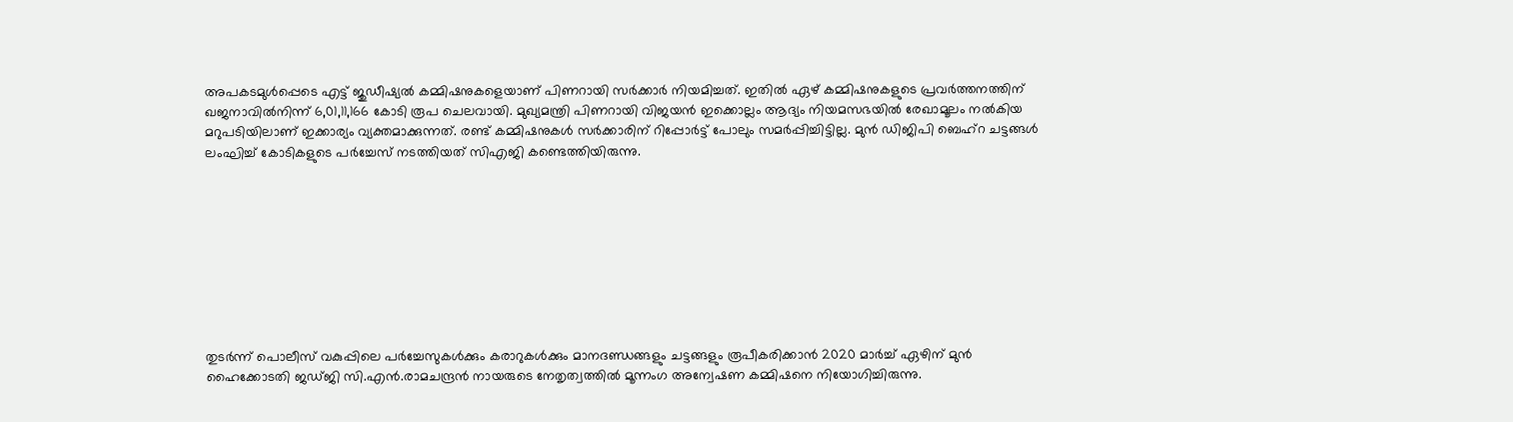അപകടമുള്‍പ്പെടെ എട്ട് ജുഡീഷ്യല്‍ കമ്മിഷനുകളെയാണ് പിണറായി സര്‍ക്കാര്‍ നിയമിച്ചത്. ഇതില്‍ ഏഴ് കമ്മിഷനുകളുടെ പ്രവര്‍ത്തനത്തിന് ഖജനാവില്‍നിന്ന് 6,01,11,166 കോടി രൂപ ചെലവായി. മുഖ്യമന്ത്രി പിണറായി വിജയന്‍ ഇക്കൊല്ലം ആദ്യം നിയമസഭയില്‍ രേഖാമൂലം നല്‍കിയ മറുപടിയിലാണ് ഇക്കാര്യം വ്യക്തമാക്കുന്നത്. രണ്ട് കമ്മിഷനുകള്‍ സര്‍ക്കാരിന് റിപ്പോര്‍ട്ട് പോലും സമര്‍പ്പിച്ചിട്ടില്ല. മുന്‍ ഡിജിപി ബെഹ്‌റ ചട്ടങ്ങള്‍ ലംഘിച്ച് കോടികളുടെ പര്‍ച്ചേസ് നടത്തിയത് സിഎജി കണ്ടെത്തിയിരുന്നു.









തുടര്‍ന്ന് പൊലീസ് വകുപ്പിലെ പര്‍ച്ചേസുകള്‍ക്കും കരാറുകള്‍ക്കും മാനദണ്ഡങ്ങളും ചട്ടങ്ങളും രൂപീകരിക്കാന്‍ 2020 മാര്‍ച്ച് ഏഴിന് മുന്‍ ഹൈക്കോടതി ജഡ്ജി സി.എന്‍.രാമചന്ദ്രന്‍ നായരുടെ നേതൃത്വത്തില്‍ മൂന്നംഗ അന്വേഷണ കമ്മിഷനെ നിയോഗിച്ചിരുന്നു.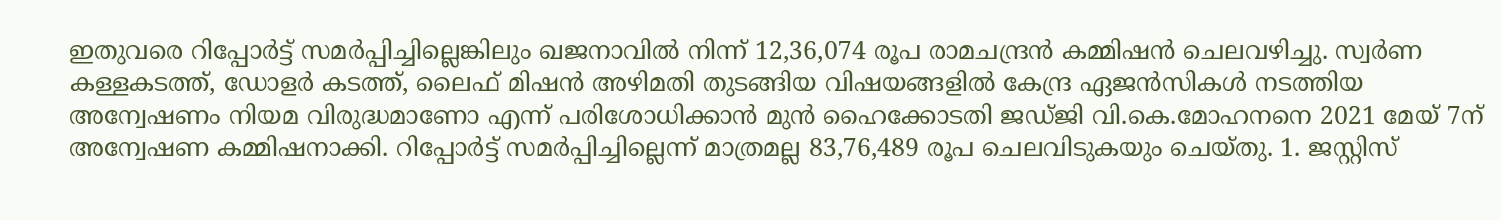ഇതുവരെ റിപ്പോര്‍ട്ട് സമര്‍പ്പിച്ചില്ലെങ്കിലും ഖജനാവില്‍ നിന്ന് 12,36,074 രൂപ രാമചന്ദ്രന്‍ കമ്മിഷന്‍ ചെലവഴിച്ചു. സ്വര്‍ണ കള്ളകടത്ത്, ഡോളര്‍ കടത്ത്, ലൈഫ് മിഷന്‍ അഴിമതി തുടങ്ങിയ വിഷയങ്ങളില്‍ കേന്ദ്ര ഏജന്‍സികള്‍ നടത്തിയ അന്വേഷണം നിയമ വിരുദ്ധമാണോ എന്ന് പരിശോധിക്കാന്‍ മുന്‍ ഹൈക്കോടതി ജഡ്ജി വി.കെ.മോഹനനെ 2021 മേയ് 7ന് അന്വേഷണ കമ്മിഷനാക്കി. റിപ്പോര്‍ട്ട് സമര്‍പ്പിച്ചില്ലെന്ന് മാത്രമല്ല 83,76,489 രൂപ ചെലവിടുകയും ചെയ്തു. 1. ജസ്റ്റിസ്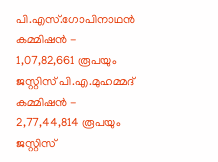പി.എസ്.ഗോപിനാഥന്‍ കമ്മിഷന്‍ - 1,07,82,661 രൂപയും ജസ്റ്റിസ് പി.എ.മുഹമ്മദ് കമ്മിഷന്‍ - 2,77,44,814 രൂപയും ജസ്റ്റിസ്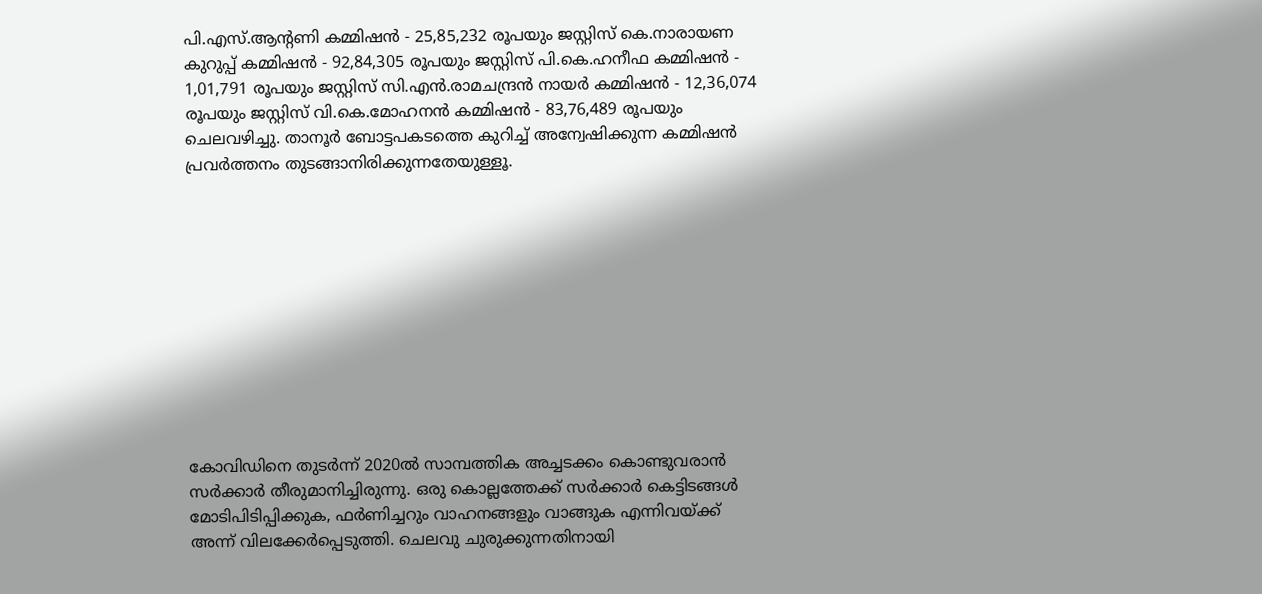പി.എസ്.ആന്റണി കമ്മിഷന്‍ - 25,85,232 രൂപയും ജസ്റ്റിസ് കെ.നാരായണ കുറുപ്പ് കമ്മിഷന്‍ - 92,84,305 രൂപയും ജസ്റ്റിസ് പി.കെ.ഹനീഫ കമ്മിഷന്‍ - 1,01,791 രൂപയും ജസ്റ്റിസ് സി.എന്‍.രാമചന്ദ്രന്‍ നായര്‍ കമ്മിഷന്‍ - 12,36,074 രൂപയും ജസ്റ്റിസ് വി.കെ.മോഹനന്‍ കമ്മിഷന്‍ - 83,76,489 രൂപയും ചെലവഴിച്ചു. താനൂര്‍ ബോട്ടപകടത്തെ കുറിച്ച് അന്വേഷിക്കുന്ന കമ്മിഷന്‍ പ്രവര്‍ത്തനം തുടങ്ങാനിരിക്കുന്നതേയുള്ളൂ.











കോവിഡിനെ തുടര്‍ന്ന് 2020ല്‍ സാമ്പത്തിക അച്ചടക്കം കൊണ്ടുവരാന്‍ സര്‍ക്കാര്‍ തീരുമാനിച്ചിരുന്നു. ഒരു കൊല്ലത്തേക്ക് സര്‍ക്കാര്‍ കെട്ടിടങ്ങള്‍ മോടിപിടിപ്പിക്കുക, ഫര്‍ണിച്ചറും വാഹനങ്ങളും വാങ്ങുക എന്നിവയ്ക്ക് അന്ന് വിലക്കേര്‍പ്പെടുത്തി. ചെലവു ചുരുക്കുന്നതിനായി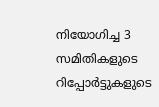നിയോഗിച്ച 3 സമിതികളുടെ റിപ്പോര്‍ട്ടുകളുടെ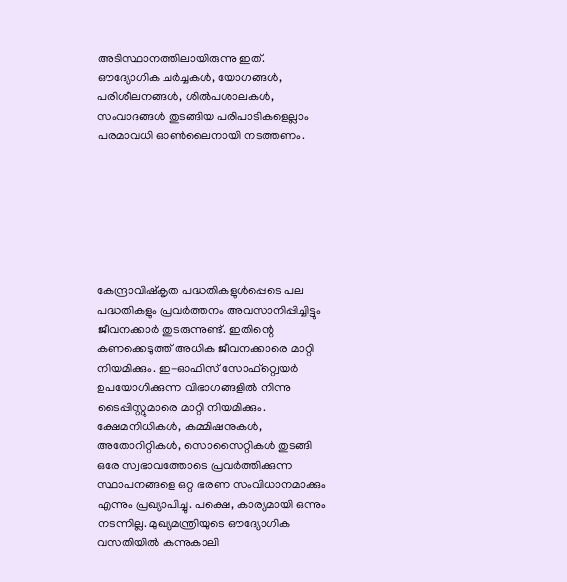അടിസ്ഥാനത്തിലായിരുന്നു ഇത്. ഔദ്യോഗിക ചര്‍ച്ചകള്‍, യോഗങ്ങള്‍, പരിശീലനങ്ങള്‍, ശില്‍പശാലകള്‍, സംവാദങ്ങള്‍ തുടങ്ങിയ പരിപാടികളെല്ലാം പരമാവധി ഓണ്‍ലൈനായി നടത്തണം.







കേന്ദ്രാവിഷ്‌കൃത പദ്ധതികളുള്‍പ്പെടെ പല പദ്ധതികളും പ്രവര്‍ത്തനം അവസാനിപ്പിച്ചിട്ടും ജീവനക്കാര്‍ തുടരുന്നുണ്ട്. ഇതിന്റെ കണക്കെടുത്ത് അധിക ജീവനക്കാരെ മാറ്റി നിയമിക്കും. ഇ-ഓഫിസ് സോഫ്റ്റ്വെയര്‍ ഉപയോഗിക്കുന്ന വിഭാഗങ്ങളില്‍ നിന്നു ടൈപ്പിസ്റ്റുമാരെ മാറ്റി നിയമിക്കും. ക്ഷേമനിധികള്‍, കമ്മിഷനുകള്‍, അതോറിറ്റികള്‍, സൊസൈറ്റികള്‍ തുടങ്ങി ഒരേ സ്വഭാവത്തോടെ പ്രവര്‍ത്തിക്കുന്ന സ്ഥാപനങ്ങളെ ഒറ്റ ഭരണ സംവിധാനമാക്കും എന്നും പ്രഖ്യാപിച്ചു. പക്ഷെ, കാര്യമായി ഒന്നും നടന്നില്ല. മുഖ്യമന്ത്രിയുടെ ഔദ്യോഗിക വസതിയില്‍ കന്നുകാലി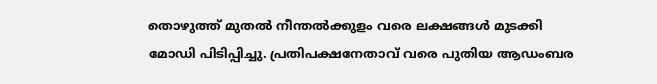തൊഴുത്ത് മുതല്‍ നീന്തല്‍ക്കുളം വരെ ലക്ഷങ്ങള്‍ മുടക്കി മോഡി പിടിപ്പിച്ചു. പ്രതിപക്ഷനേതാവ് വരെ പുതിയ ആഡംബര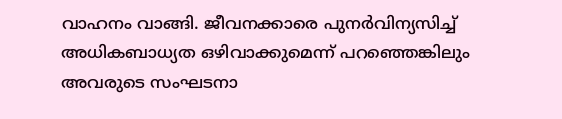വാഹനം വാങ്ങി. ജീവനക്കാരെ പുനര്‍വിന്യസിച്ച് അധികബാധ്യത ഒഴിവാക്കുമെന്ന് പറഞ്ഞെങ്കിലും അവരുടെ സംഘടനാ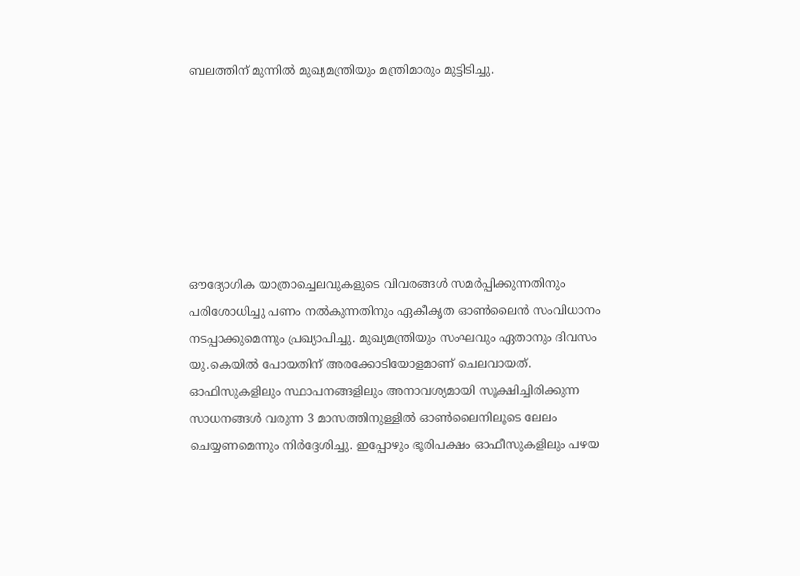ബലത്തിന് മുന്നില്‍ മുഖ്യമന്ത്രിയും മന്ത്രിമാരും മുട്ടിടിച്ചു.







ഔദ്യോഗിക യാത്രാച്ചെലവുകളുടെ വിവരങ്ങള്‍ സമര്‍പ്പിക്കുന്നതിനും പരിശോധിച്ചു പണം നല്‍കുന്നതിനും ഏകീകൃത ഓണ്‍ലൈന്‍ സംവിധാനം നടപ്പാക്കുമെന്നും പ്രഖ്യാപിച്ചു. മുഖ്യമന്ത്രിയും സംഘവും ഏതാനും ദിവസം യു.കെയില്‍ പോയതിന് അരക്കോടിയോളമാണ് ചെലവായത്. ഓഫിസുകളിലും സ്ഥാപനങ്ങളിലും അനാവശ്യമായി സൂക്ഷിച്ചിരിക്കുന്ന സാധനങ്ങള്‍ വരുന്ന 3 മാസത്തിനുള്ളില്‍ ഓണ്‍ലൈനിലൂടെ ലേലം ചെയ്യണമെന്നും നിര്‍ദ്ദേശിച്ചു. ഇപ്പോഴും ഭൂരിപക്ഷം ഓഫീസുകളിലും പഴയ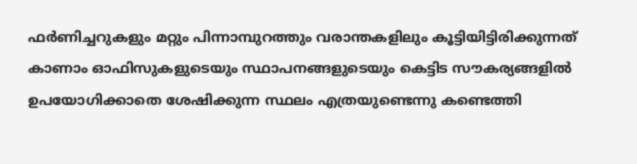ഫര്‍ണിച്ചറുകളും മറ്റും പിന്നാമ്പുറത്തും വരാന്തകളിലും കൂട്ടിയിട്ടിരിക്കുന്നത് കാണാം ഓഫിസുകളുടെയും സ്ഥാപനങ്ങളുടെയും കെട്ടിട സൗകര്യങ്ങളില്‍ ഉപയോഗിക്കാതെ ശേഷിക്കുന്ന സ്ഥലം എത്രയുണ്ടെന്നു കണ്ടെത്തി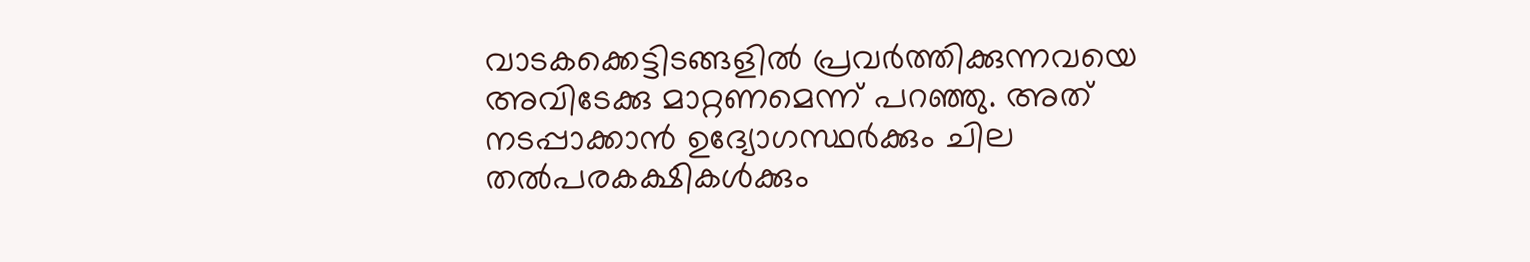വാടകക്കെട്ടിടങ്ങളില്‍ പ്രവര്‍ത്തിക്കുന്നവയെ അവിടേക്കു മാറ്റണമെന്ന് പറഞ്ഞു. അത് നടപ്പാക്കാന്‍ ഉദ്യോഗസ്ഥര്‍ക്കും ചില തല്‍പരകക്ഷികള്‍ക്കും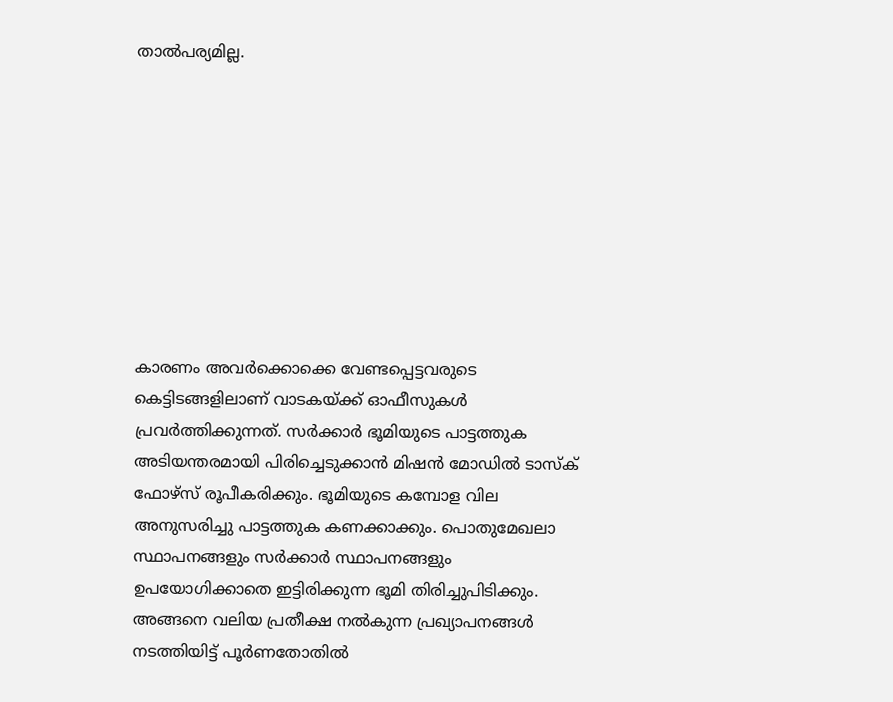താല്‍പര്യമില്ല.









കാരണം അവര്‍ക്കൊക്കെ വേണ്ടപ്പെട്ടവരുടെ കെട്ടിടങ്ങളിലാണ് വാടകയ്ക്ക് ഓഫീസുകള്‍ പ്രവര്‍ത്തിക്കുന്നത്. സര്‍ക്കാര്‍ ഭൂമിയുടെ പാട്ടത്തുക അടിയന്തരമായി പിരിച്ചെടുക്കാന്‍ മിഷന്‍ മോഡില്‍ ടാസ്‌ക് ഫോഴ്‌സ് രൂപീകരിക്കും. ഭൂമിയുടെ കമ്പോള വില അനുസരിച്ചു പാട്ടത്തുക കണക്കാക്കും. പൊതുമേഖലാ സ്ഥാപനങ്ങളും സര്‍ക്കാര്‍ സ്ഥാപനങ്ങളും ഉപയോഗിക്കാതെ ഇട്ടിരിക്കുന്ന ഭൂമി തിരിച്ചുപിടിക്കും. അങ്ങനെ വലിയ പ്രതീക്ഷ നല്‍കുന്ന പ്രഖ്യാപനങ്ങള്‍ നടത്തിയിട്ട് പൂര്‍ണതോതില്‍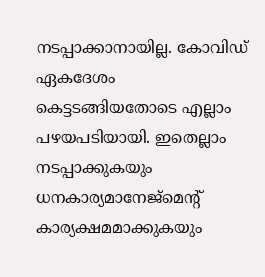നടപ്പാക്കാനായില്ല. കോവിഡ് ഏകദേശം കെട്ടടങ്ങിയതോടെ എല്ലാം പഴയപടിയായി. ഇതെല്ലാം നടപ്പാക്കുകയും ധനകാര്യമാനേജ്‌മെന്റ് കാര്യക്ഷമമാക്കുകയും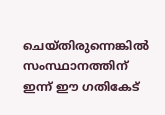ചെയ്തിരുന്നെങ്കില്‍ സംസ്ഥാനത്തിന് ഇന്ന് ഈ ഗതികേട്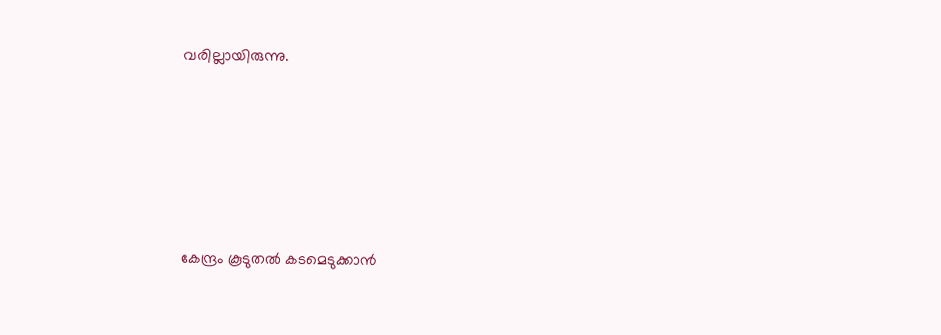വരില്ലായിരുന്നു.







കേന്ദ്രം കൂടുതല്‍ കടമെടുക്കാന്‍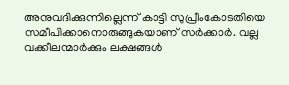അനുവദിക്കുന്നില്ലെന്ന് കാട്ടി സുപ്രീംകോടതിയെ സമീപിക്കാനൊരുങ്ങുകയാണ് സര്‍ക്കാര്‍. വല്ല വക്കീലന്മാര്‍ക്കും ലക്ഷങ്ങള്‍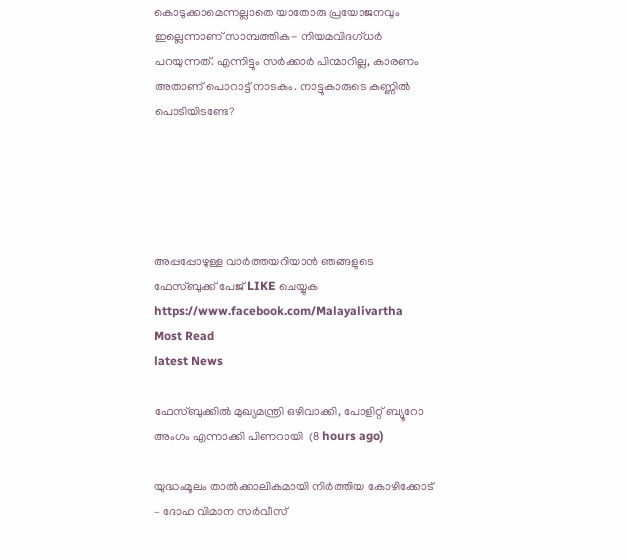കൊടുക്കാമെന്നല്ലാതെ യാതോരു പ്രയോജനവും ഇല്ലെന്നാണ് സാമ്പത്തിക- നിയമവിദഗ്ധര്‍ പറയുന്നത്. എന്നിട്ടും സര്‍ക്കാര്‍ പിന്മാറില്ല, കാരണം അതാണ് പൊറാട്ട് നാടകം. നാട്ടുകാരുടെ കണ്ണില്‍ പൊടിയിടണ്ടേ?





അപ്പപ്പോഴുള്ള വാര്‍ത്തയറിയാന്‍ ഞങ്ങളുടെ ഫേസ്‌ബുക്ക്‌ പേജ് LIKE ചെയ്യുക
https://www.facebook.com/Malayalivartha
Most Read
latest News

ഫേസ്ബുക്കിൽ മുഖ്യമന്ത്രി ഒഴിവാക്കി, പോളിറ്റ് ബ്യൂറോ അംഗം എന്നാക്കി പിണറായി  (8 hours ago)

യുദ്ധംമൂലം താൽക്കാലികമായി നിർത്തിയ കോഴിക്കോട് – ദോഹ വിമാന സർവീസ്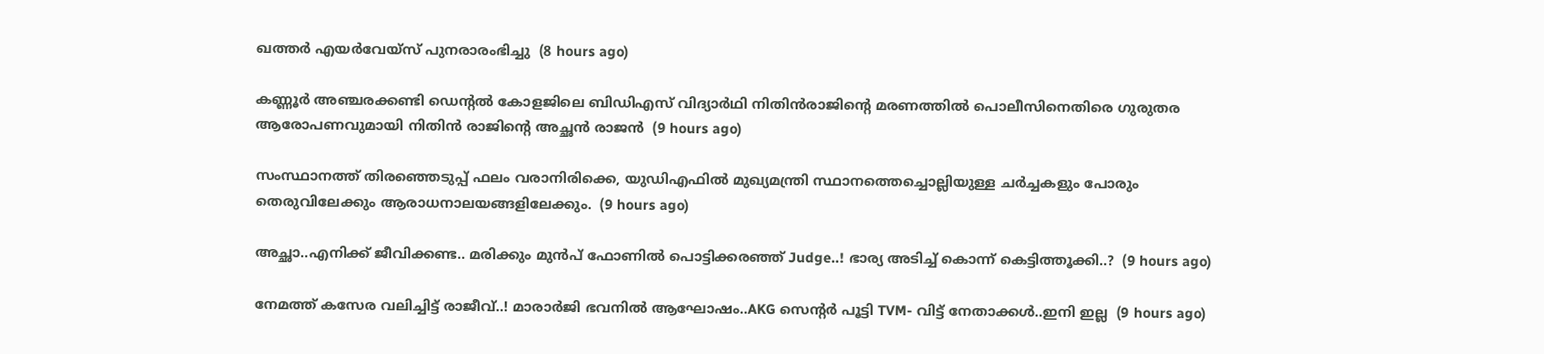ഖത്തർ എയർവേയ്സ് പുനരാരംഭിച്ചു  (8 hours ago)

കണ്ണൂർ അഞ്ചരക്കണ്ടി ഡെന്റൽ കോളജിലെ ബിഡിഎസ് വിദ്യാർഥി നിതിൻരാജിന്റെ മരണത്തിൽ പൊലീസിനെതിരെ ഗുരുതര ആരോപണവുമായി നിതിൻ രാജിന്റെ അച്ഛൻ രാജൻ  (9 hours ago)

സംസ്ഥാനത്ത് തിരഞ്ഞെടുപ്പ് ഫലം വരാനിരിക്കെ, യുഡിഎഫിൽ മുഖ്യമന്ത്രി സ്ഥാനത്തെച്ചൊല്ലിയുള്ള ചർച്ചകളും പോരും തെരുവിലേക്കും ആരാധനാലയങ്ങളിലേക്കും.  (9 hours ago)

അച്ഛാ..എനിക്ക് ജീവിക്കണ്ട.. മരിക്കും മുൻപ് ഫോണിൽ പൊട്ടിക്കരഞ്ഞ് Judge..! ഭാര്യ അടിച്ച് കൊന്ന് കെട്ടിത്തൂക്കി..?  (9 hours ago)

നേമത്ത് കസേര വലിച്ചിട്ട് രാജീവ്..! മാരാർജി ഭവനിൽ ആഘോഷം..AKG സെന്റർ പൂട്ടി TVM- വിട്ട് നേതാക്കൾ..ഇനി ഇല്ല  (9 hours ago)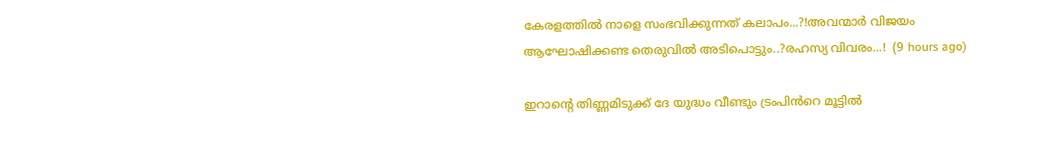കേരളത്തിൽ നാളെ സംഭവിക്കുന്നത് കലാപം...?!അവന്മാർ വിജയം ആഘോഷിക്കണ്ട തെരുവിൽ അടിപൊട്ടും..?രഹസ്യ വിവരം...!  (9 hours ago)

ഇറാന്റെ തിണ്ണമിടുക്ക് ദേ യുദ്ധം വീണ്ടും ട്രംപിൻറെ മൂട്ടിൽ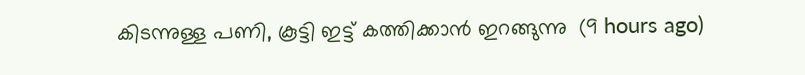കിടന്നുള്ള പണി, കൂട്ടി ഇട്ട് കത്തിക്കാൻ ഇറങ്ങുന്നു  (9 hours ago)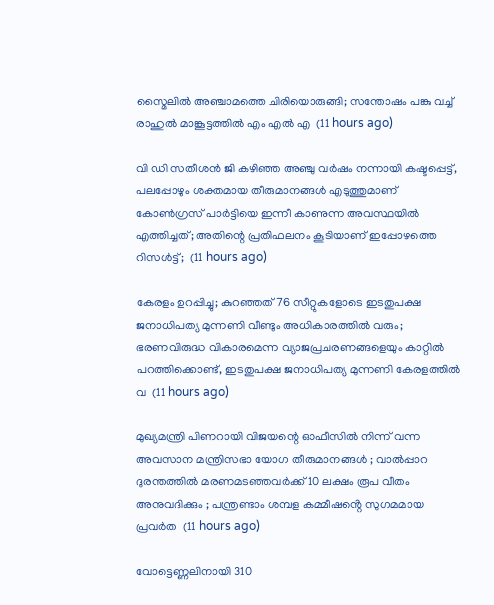സ്മൈലിൽ അഞ്ചാമത്തെ ചിരിയൊരുങ്ങി; സന്തോഷം പങ്കു വച്ച് രാഹുൽ മാങ്കൂട്ടത്തിൽ എം എൽ എ  (11 hours ago)

വി ഡി സതീശൻ ജി കഴിഞ്ഞ അഞ്ചു വർഷം നന്നായി കഷ്ടപ്പെട്ട്, പലപ്പോഴും ശക്തമായ തീരുമാനങ്ങൾ എടുത്തുമാണ് കോൺഗ്രസ്‌ പാർട്ടിയെ ഇന്നീ കാണുന്ന അവസ്ഥയിൽ എത്തിച്ചത്; അതിന്റെ പ്രതിഫലനം കൂടിയാണ് ഇപ്പോഴത്തെ റിസൾട്ട്‌;  (11 hours ago)

കേരളം ഉറപ്പിച്ചു; കുറഞ്ഞത് 76 സീറ്റുകളോടെ ഇടതുപക്ഷ ജനാധിപത്യ മുന്നണി വീണ്ടും അധികാരത്തിൽ വരും; ഭരണവിരുദ്ധ വികാരമെന്ന വ്യാജപ്രചരണങ്ങളെയും കാറ്റിൽ പറത്തിക്കൊണ്ട്, ഇടതുപക്ഷ ജനാധിപത്യ മുന്നണി കേരളത്തിൽ വ  (11 hours ago)

മുഖ്യമന്ത്രി പിണറായി വിജയന്റെ ഓഫീസിൽ നിന്ന് വന്ന അവസാന മന്ത്രിസഭാ യോഗ തീരുമാനങ്ങൾ ; വാല്‍പ്പാറ ദുരന്തത്തിൽ മരണമടഞ്ഞവർക്ക് 10 ലക്ഷം രൂപ വീതം അനുവദിക്കും ; പന്ത്രണ്ടാം ശമ്പള കമ്മീഷൻ്റെ സുഗമമായ പ്രവർത  (11 hours ago)

വോട്ടെണ്ണലിനായി 310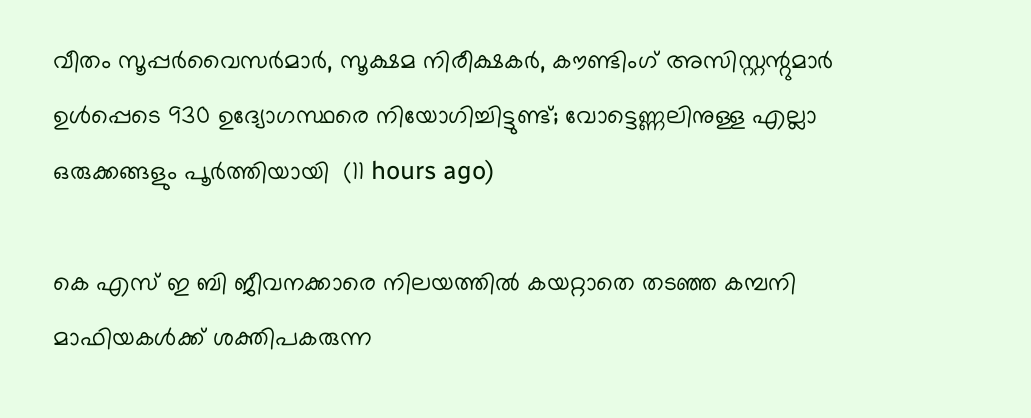വീതം സൂപ്പർവൈസർമാർ, സൂക്ഷമ നിരീക്ഷകർ, കൗണ്ടിംഗ് അസിസ്റ്റന്റുമാർ ഉൾപ്പെടെ 930 ഉദ്യോഗസ്ഥരെ നിയോഗിച്ചിട്ടുണ്ട്; വോട്ടെണ്ണലിനുള്ള എല്ലാ ഒരുക്കങ്ങളും പൂർത്തിയായി  (11 hours ago)

കെ എസ് ഇ ബി ജീവനക്കാരെ നിലയത്തിൽ കയറ്റാതെ തടഞ്ഞ കമ്പനി മാഫിയകൾക്ക് ശക്തിപകരുന്ന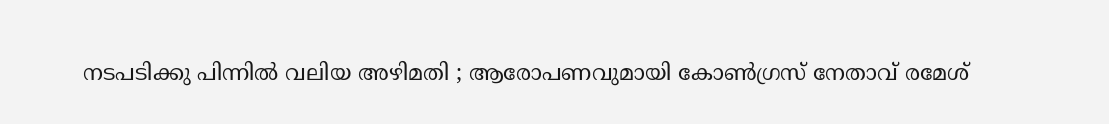നടപടിക്കു പിന്നിൽ വലിയ അഴിമതി ; ആരോപണവുമായി കോൺഗ്രസ് നേതാവ് രമേശ്‌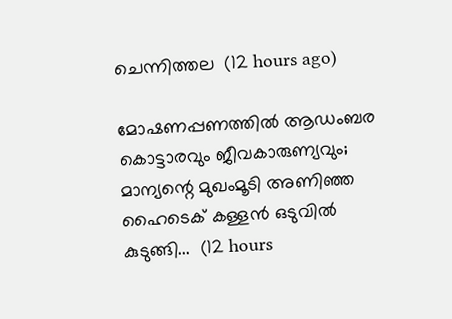ചെന്നിത്തല  (12 hours ago)

മോഷണപ്പണത്തിൽ ആഡംബര കൊട്ടാരവും ജീവകാരുണ്യവും; മാന്യന്റെ മുഖംമൂടി അണിഞ്ഞ ഹൈടെക് കള്ളൻ ഒടുവിൽ കുടുങ്ങി...  (12 hours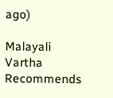ago)

Malayali Vartha Recommends